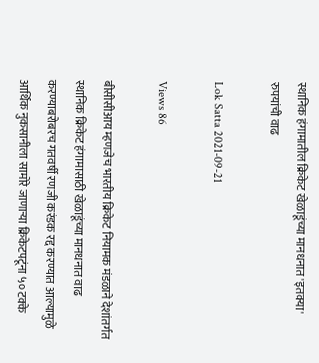स्थानिक हंगामातील क्रिकेट खेळाडूंच्या मानधनात 'इतक्या' रुपयांची वाढ

Lok Satta 2021-09-21

Views 86

बीसीसीआय म्हणजेच भारतीय क्रिकेट नियामक मंडळाने देशांतर्गत स्थानिक क्रिकेट हंगामासाठी खेळाडूंच्या मानधनात वाढ करण्याबरोबरच गतवर्षी रणजी करंडक रद्द करण्यात आल्यामुळे आर्थिक नुकसानीला सामोरे जाणाऱ्या क्रिकेटपटूंना ५० टक्के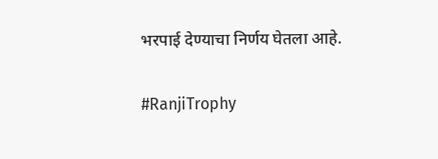भरपाई देण्याचा निर्णय घेतला आहे.

#RanjiTrophy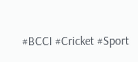#BCCI #Cricket #Sport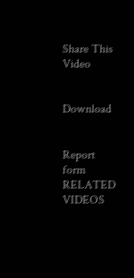Share This Video


Download


Report form
RELATED VIDEOS